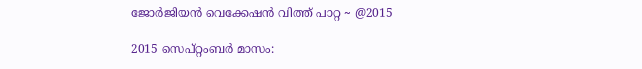ജോര്‍ജിയന്‍ വെക്കേഷന്‍ വിത്ത് പാറ്റ ~ @2015

2015 സെപ്റ്റംബര്‍ മാസം: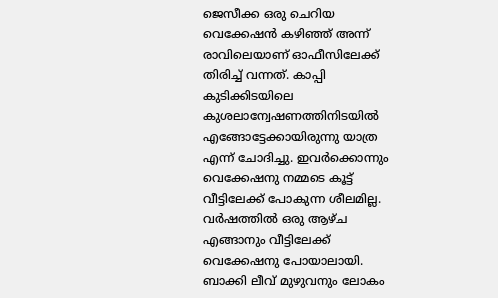ജെസീക്ക ഒരു ചെറിയ വെക്കേഷന്‍ കഴിഞ്ഞ് അന്ന് രാവിലെയാണ്‌ ഓഫീസിലേക്ക് തിരിച്ച് വന്നത്. കാപ്പി കുടിക്കിടയിലെ കുശലാന്വേഷണത്തിനിടയില്‍ എങ്ങോട്ടേക്കായിരുന്നു യാത്ര എന്ന് ചോദിച്ചു. ഇവര്‍ക്കൊന്നും വെക്കേഷനു നമ്മടെ കൂട്ട് വീട്ടിലേക്ക് പോകുന്ന ശീലമില്ല. വര്‍ഷത്തില്‍ ഒരു ആഴ്ച എങ്ങാനും വീട്ടിലേക്ക് വെക്കേഷനു പോയാലായി. ബാക്കി ലീവ് മുഴുവനും ലോകം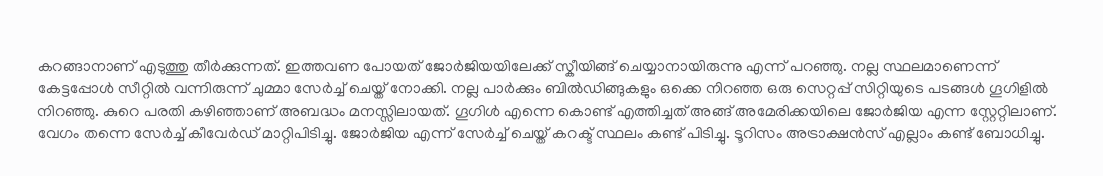കറങ്ങാനാണ്‌ എടുത്തു തീര്‍ക്കുന്നത്. ഇത്തവണ പോയത് ജോര്‍ജിയയിലേക്ക് സ്കീയിങ്ങ് ചെയ്യാനായിരുന്നു എന്ന് പറഞ്ഞു. നല്ല സ്ഥലമാണെന്ന് കേട്ടപ്പോള്‍ സീറ്റില്‍ വന്നിരുന്ന് ചുമ്മാ സേര്‍ച്ച് ചെയ്ത് നോക്കി. നല്ല പാര്‍ക്കും ബില്‍ഡിങ്ങുകളും ഒക്കെ നിറഞ്ഞ ഒരു സെറ്റപ്പ് സിറ്റിയുടെ പടങ്ങള്‍ ഗൂഗിളില്‍ നിറഞ്ഞു. കുറെ പരതി കഴിഞ്ഞാണ്‌ അബദ്ധം മനസ്സിലായത്. ഗൂഗിള്‍ എന്നെ കൊണ്ട് എത്തിച്ചത് അങ്ങ് അമേരിക്കയിലെ ജോര്‍ജിയ എന്ന സ്റ്റേറ്റിലാണ്‌. വേഗം തന്നെ സേര്‍ച്ച് കീവേര്‍ഡ് മാറ്റിപിടിച്ചു. ജോര്‍ജിയ എന്ന് സേര്‍ച്ച് ചെയ്ത് കറക്ട് സ്ഥലം കണ്ട് പിടിച്ചു. ടൂറിസം അട്രാക്ഷന്‍സ് എല്ലാം കണ്ട് ബോധിച്ചു.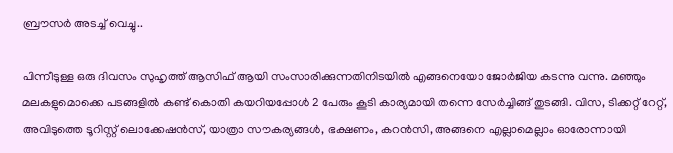ബ്രൗസര്‍ അടച്ച് വെച്ചു..

പിന്നീടുള്ള ഒരു ദിവസം സുഹൃത്ത് ആസിഫ് ആയി സംസാരിക്കുന്നതിനിടയില്‍ എങ്ങനെയോ ജോര്‍ജിയ കടന്നു വന്നു. മഞ്ഞും മലകളുമൊക്കെ പടങ്ങളില്‍ കണ്ട് കൊതി കയറിയപ്പോള്‍ 2 പേരും കൂടി കാര്യമായി തന്നെ സേര്‍ച്ചിങ്ങ് തുടങ്ങി. വിസ, ടിക്കറ്റ് റേറ്റ്, അവിടുത്തെ ടൂറിസ്റ്റ് ലൊക്കേഷന്‍സ്, യാത്രാ സൗകര്യങ്ങള്‍, ഭക്ഷണം, കറന്‍സി, അങ്ങനെ എല്ലാമെല്ലാം ഓരോന്നായി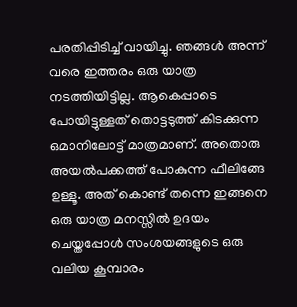പരതിപ്പിടിച്ച് വായിച്ചു. ഞങ്ങള്‍ അന്ന് വരെ ഇത്തരം ഒരു യാത്ര നടത്തിയിട്ടില്ല. ആകെപ്പാടെ പോയിട്ടുള്ളത് തൊട്ടടുത്ത് കിടക്കുന്ന ഒമാനിലോട്ട് മാത്രമാണ്‌. അതൊരു അയല്‍പക്കത്ത് പോകുന്ന ഫീലിങ്ങേ ഉള്ളൂ. അത് കൊണ്ട് തന്നെ ഇങ്ങനെ ഒരു യാത്ര മനസ്സില്‍ ഉദയം ചെയ്തപ്പോള്‍ സംശയങ്ങളുടെ ഒരു വലിയ കൂമ്പാരം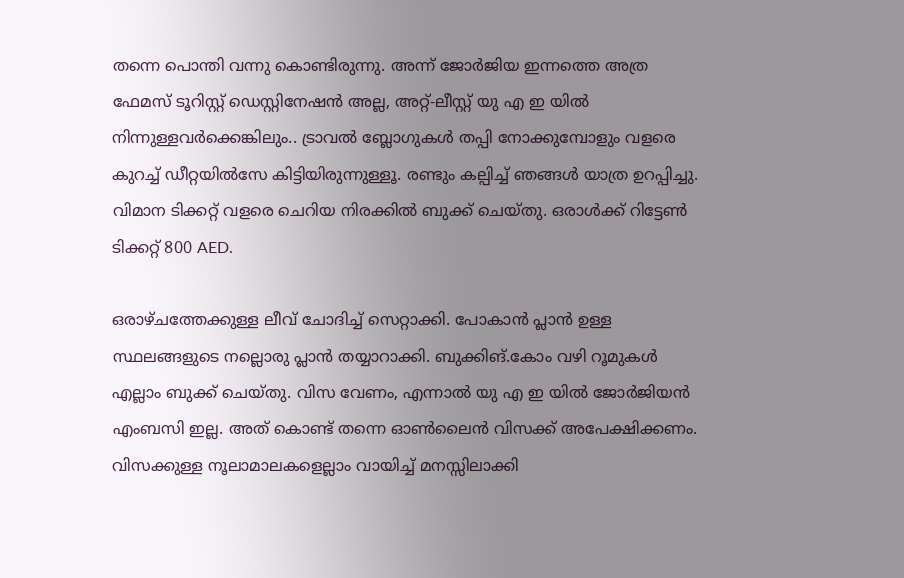തന്നെ പൊന്തി വന്നു കൊണ്ടിരുന്നു. അന്ന് ജോര്‍ജിയ ഇന്നത്തെ അത്ര ഫേമസ് ടൂറിസ്റ്റ് ഡെസ്റ്റിനേഷന്‍ അല്ല, അറ്റ്-ലീസ്റ്റ് യു എ ഇ യില്‍ നിന്നുള്ളവര്‍ക്കെങ്കിലും.. ട്രാവല്‍ ബ്ലോഗുകള്‍ തപ്പി നോക്കുമ്പോളും വളരെ കുറച്ച് ഡീറ്റയില്‍സേ കിട്ടിയിരുന്നുള്ളൂ. രണ്ടും കല്പിച്ച് ഞങ്ങള്‍ യാത്ര ഉറപ്പിച്ചു. വിമാന ടിക്കറ്റ് വളരെ ചെറിയ നിരക്കില്‍ ബുക്ക് ചെയ്തു. ഒരാള്‍ക്ക് റിട്ടേണ്‍ ടിക്കറ്റ് 800 AED.

ഒരാഴ്ചത്തേക്കുള്ള ലീവ് ചോദിച്ച് സെറ്റാക്കി. പോകാന്‍ പ്ലാന്‍ ഉള്ള സ്ഥലങ്ങളുടെ നല്ലൊരു പ്ലാന്‍ തയ്യാറാക്കി. ബുക്കിങ്.കോം വഴി റൂമുകള്‍ എല്ലാം ബുക്ക് ചെയ്തു. വിസ വേണം, എന്നാല്‍ യു എ ഇ യില്‍ ജോര്‍ജിയന്‍ എംബസി ഇല്ല. അത് കൊണ്ട് തന്നെ ഓണ്‍ലൈന്‍ വിസക്ക് അപേക്ഷിക്കണം. വിസക്കുള്ള നൂലാമാലകളെല്ലാം വായിച്ച് മനസ്സിലാക്കി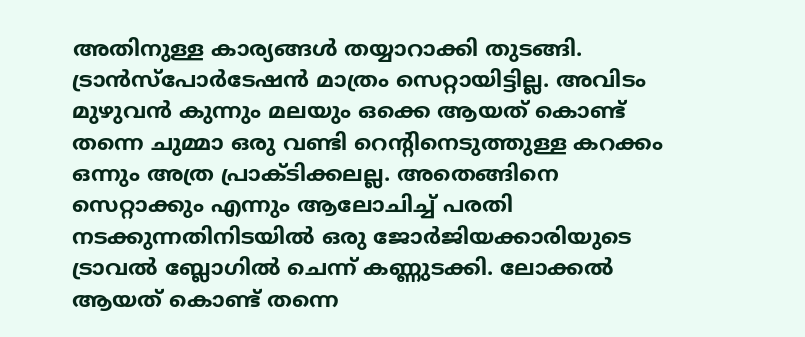അതിനുള്ള കാര്യങ്ങള്‍ തയ്യാറാക്കി തുടങ്ങി. ട്രാന്‍സ്പോര്‍ടേഷന്‍ മാത്രം സെറ്റായിട്ടില്ല. അവിടം മുഴുവന്‍ കുന്നും മലയും ഒക്കെ ആയത് കൊണ്ട് തന്നെ ചുമ്മാ ഒരു വണ്ടി റെന്റിനെടുത്തുള്ള കറക്കം ഒന്നും അത്ര പ്രാക്ടിക്കലല്ല. അതെങ്ങിനെ സെറ്റാക്കും എന്നും ആലോചിച്ച് പരതി നടക്കുന്നതിനിടയില്‍ ഒരു ജോര്‍ജിയക്കാരിയുടെ ട്രാവല്‍ ബ്ലോഗില്‍ ചെന്ന് കണ്ണുടക്കി. ലോക്കല്‍ ആയത് കൊണ്ട് തന്നെ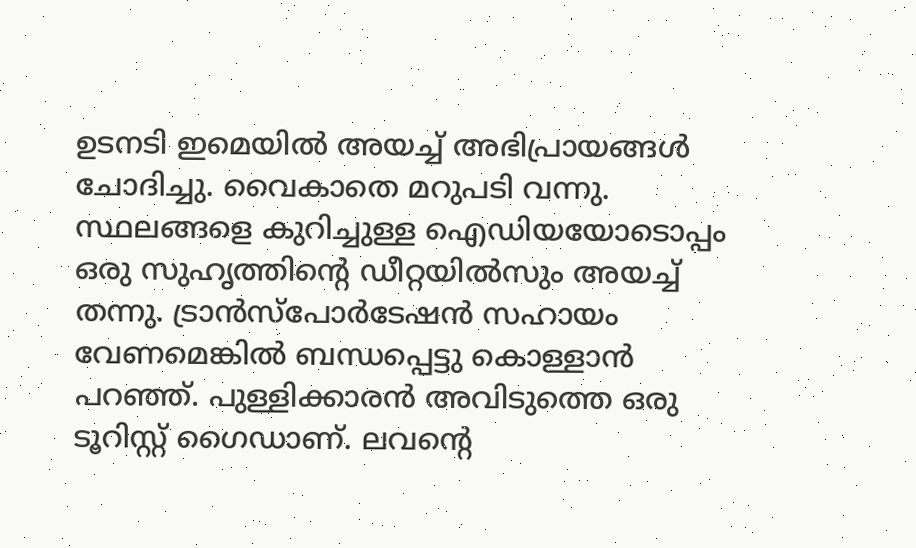ഉടനടി ഇമെയില്‍ അയച്ച് അഭിപ്രായങ്ങള്‍ ചോദിച്ചു. വൈകാതെ മറുപടി വന്നു. സ്ഥലങ്ങളെ കുറിച്ചുള്ള ഐഡിയയോടൊപ്പം ഒരു സുഹൃത്തിന്റെ ഡീറ്റയില്‍സും അയച്ച് തന്നു. ട്രാന്‍സ്പോര്‍ടേഷന്‍ സഹായം വേണമെങ്കില്‍ ബന്ധപ്പെട്ടു കൊള്ളാന്‍ പറഞ്ഞ്. പുള്ളിക്കാരന്‍ അവിടുത്തെ ഒരു ടൂറിസ്റ്റ് ഗൈഡാണ്‌. ലവന്റെ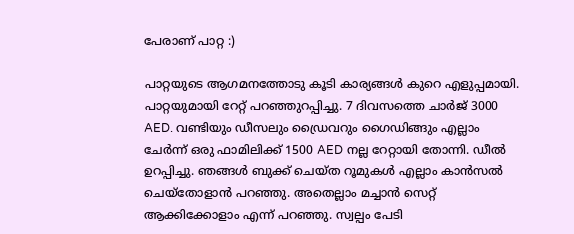പേരാണ്‌ പാറ്റ :)

പാറ്റയുടെ ആഗമനത്തോടു കൂടി കാര്യങ്ങള്‍ കുറെ എളുപ്പമായി. പാറ്റയുമായി റേറ്റ് പറഞ്ഞുറപ്പിച്ചു. 7 ദിവസത്തെ ചാര്‍ജ് 3000 AED. വണ്ടിയും ഡീസലും ഡ്രൈവറും ഗൈഡിങ്ങും എല്ലാം ചേര്‍ന്ന് ഒരു ഫാമിലിക്ക് 1500 AED നല്ല റേറ്റായി തോന്നി. ഡീല്‍ ഉറപ്പിച്ചു. ഞങ്ങള്‍ ബുക്ക് ചെയ്ത റൂമുകള്‍ എല്ലാം കാന്‍സല്‍ ചെയ്തോളാന്‍ പറഞ്ഞു. അതെല്ലാം മച്ചാന്‍ സെറ്റ് ആക്കിക്കോളാം എന്ന് പറഞ്ഞു. സ്വല്പം പേടി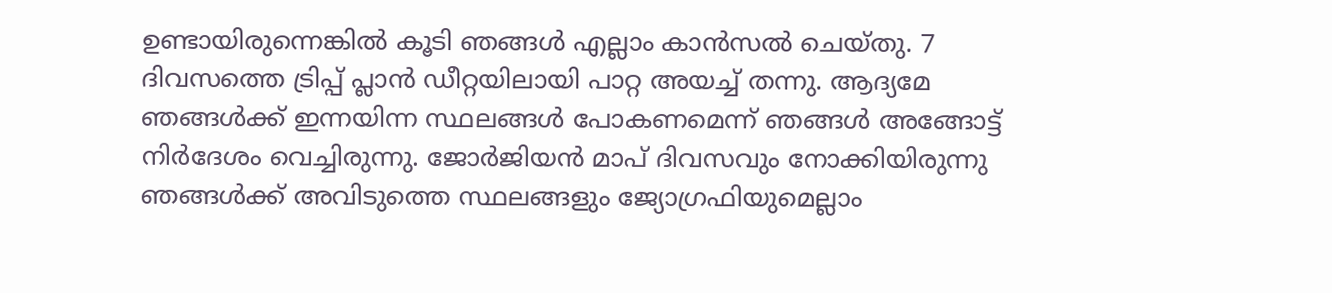ഉണ്ടായിരുന്നെങ്കില്‍ കൂടി ഞങ്ങള്‍ എല്ലാം കാന്‍സല്‍ ചെയ്തു. 7 ദിവസത്തെ ട്രിപ്പ് പ്ലാന്‍ ഡീറ്റയിലായി പാറ്റ അയച്ച് തന്നു. ആദ്യമേ ഞങ്ങള്‍ക്ക് ഇന്നയിന്ന സ്ഥലങ്ങള്‍ പോകണമെന്ന് ഞങ്ങള്‍ അങ്ങോട്ട് നിര്‍ദേശം വെച്ചിരുന്നു. ജോര്‍ജിയന്‍ മാപ് ദിവസവും നോക്കിയിരുന്നു ഞങ്ങള്‍ക്ക് അവിടുത്തെ സ്ഥലങ്ങളും ജ്യോഗ്രഫിയുമെല്ലാം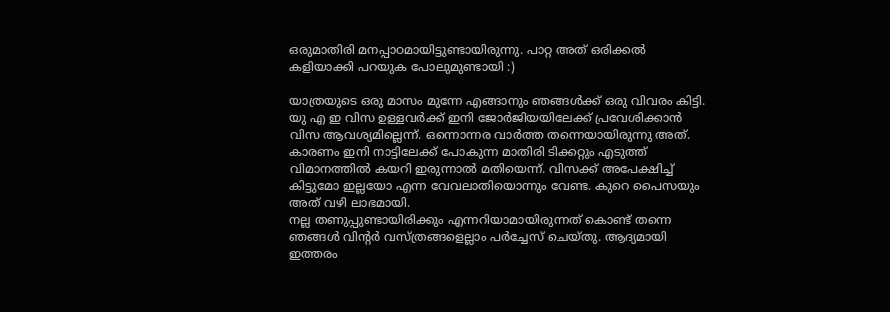ഒരുമാതിരി മനപ്പാഠമായിട്ടുണ്ടായിരുന്നു. പാറ്റ അത് ഒരിക്കല്‍ കളിയാക്കി പറയുക പോലുമുണ്ടായി :)

യാത്രയുടെ ഒരു മാസം മുന്നേ എങ്ങാനും ഞങ്ങള്‍ക്ക് ഒരു വിവരം കിട്ടി. യു എ ഇ വിസ ഉള്ളവര്‍ക്ക് ഇനി ജോര്‍ജിയയിലേക്ക് പ്രവേശിക്കാന്‍ വിസ ആവശ്യമില്ലെന്ന്. ഒന്നൊന്നര വാര്‍ത്ത തന്നെയായിരുന്നു അത്. കാരണം ഇനി നാട്ടിലേക്ക് പോകുന്ന മാതിരി ടിക്കറ്റും എടുത്ത് വിമാനത്തില്‍ കയറി ഇരുന്നാല്‍ മതിയെന്ന്. വിസക്ക് അപേക്ഷിച്ച് കിട്ടുമോ ഇല്ലയോ എന്ന വേവലാതിയൊന്നും വേണ്ട. കുറെ പൈസയും അത് വഴി ലാഭമായി.
നല്ല തണുപ്പുണ്ടായിരിക്കും എന്നറിയാമായിരുന്നത് കൊണ്ട് തന്നെ ഞങ്ങള്‍ വിന്റര്‍ വസ്ത്രങ്ങളെല്ലാം പര്‍ച്ചേസ് ചെയ്തു. ആദ്യമായി ഇത്തരം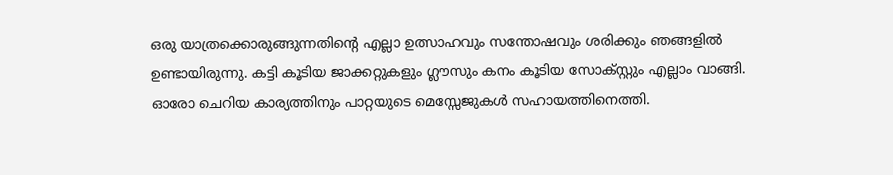ഒരു യാത്രക്കൊരുങ്ങുന്നതിന്റെ എല്ലാ ഉത്സാഹവും സന്തോഷവും ശരിക്കും ഞങ്ങളില്‍ ഉണ്ടായിരുന്നു. കട്ടി കൂടിയ ജാക്കറ്റുകളും ഗ്ലൗസും കനം കൂടിയ സോക്സ്റ്റും എല്ലാം വാങ്ങി. ഓരോ ചെറിയ കാര്യത്തിനും പാറ്റയുടെ മെസ്സേജുകള്‍ സഹായത്തിനെത്തി.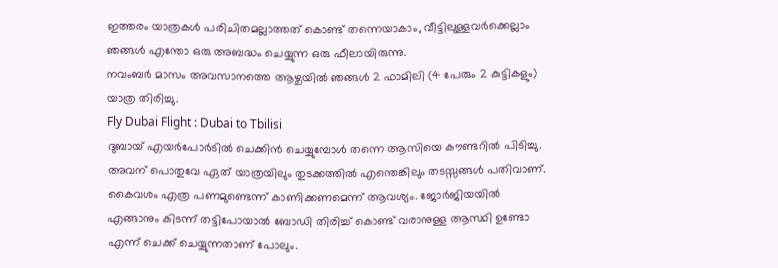ഇത്തരം യാത്രകള്‍ പരിചിതമല്ലാത്തത് കൊണ്ട് തന്നെയാകാം, വീട്ടിലുള്ളവര്‍ക്കെല്ലാം ഞങ്ങള്‍ എന്തോ ഒരു അബദ്ധം ചെയ്യുന്ന ഒരു ഫീലായിരുന്നു.
നവംബര്‍ മാസം അവസാനത്തെ ആഴ്ചയില്‍ ഞങ്ങള്‍ 2 ഫാമിലി (4 പേരും 2 കുട്ടികളും) യാത്ര തിരിച്ചു.
Fly Dubai Flight : Dubai to Tbilisi
ദുബായ് എയര്‍പോര്‍ടില്‍ ചെക്കിന്‍ ചെയ്യുമ്പോള്‍ തന്നെ ആസിയെ കൗണ്ടറില്‍ പിടിച്ചു. അവന്‌ പൊതുവേ ഏത് യാത്രയിലും തുടക്കത്തില്‍ എന്തെങ്കിലും തടസ്സങ്ങള്‍ പതിവാണ്‌. കൈവശം എത്ര പണമുണ്ടെന്ന് കാണിക്കണമെന്ന് ആവശ്യം. ജോര്‍ജിയയില്‍ എങ്ങാനും കിടന്ന് തട്ടിപോയാല്‍ ബോഡി തിരിച്ച് കൊണ്ട് വരാനുള്ള ആസ്ഥി ഉണ്ടോ എന്ന് ചെക്ക് ചെയ്യുന്നതാണ്‌ പോലും.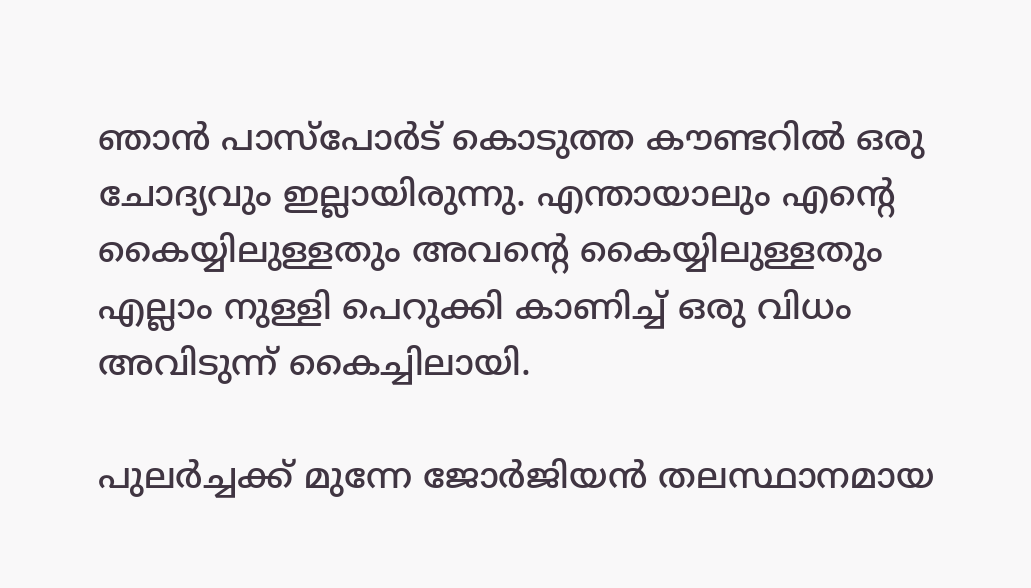ഞാന്‍ പാസ്പോര്‍ട് കൊടുത്ത കൗണ്ടറില്‍ ഒരു ചോദ്യവും ഇല്ലായിരുന്നു. എന്തായാലും എന്റെ കൈയ്യിലുള്ളതും അവന്റെ കൈയ്യിലുള്ളതും എല്ലാം നുള്ളി പെറുക്കി കാണിച്ച് ഒരു വിധം അവിടുന്ന് കൈച്ചിലായി.

പുലര്‍ച്ചക്ക് മുന്നേ ജോര്‍ജിയന്‍ തലസ്ഥാനമായ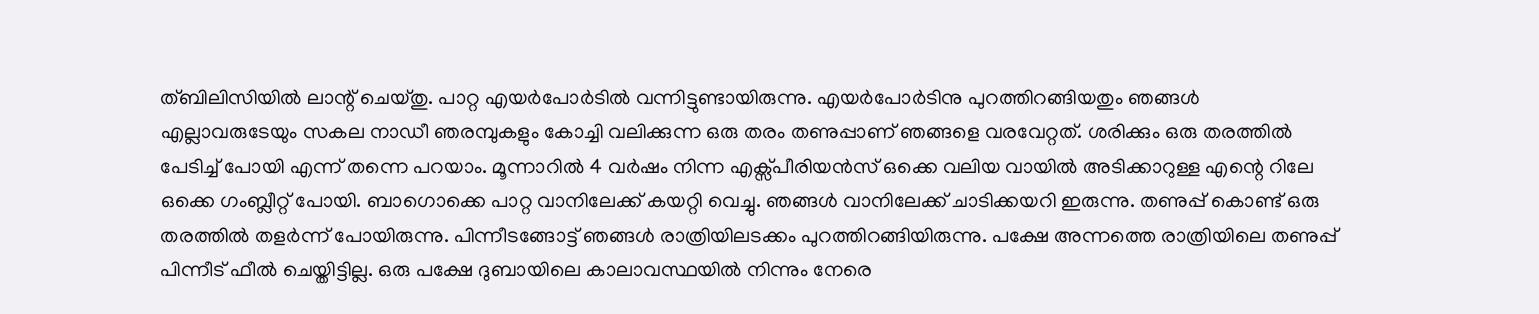ത്ബിലിസിയില്‍ ലാന്റ് ചെയ്തു. പാറ്റ എയര്‍പോര്‍ടില്‍ വന്നിട്ടുണ്ടായിരുന്നു. എയര്‍പോര്‍ടിനു പുറത്തിറങ്ങിയതും ഞങ്ങള്‍ എല്ലാവരുടേയും സകല നാഡീ ഞരമ്പുകളും കോച്ചി വലിക്കുന്ന ഒരു തരം തണുപ്പാണ്‌ ഞങ്ങളെ വരവേറ്റത്. ശരിക്കും ഒരു തരത്തില്‍ പേടിച്ച് പോയി എന്ന് തന്നെ പറയാം. മൂന്നാറില്‍ 4 വര്‍ഷം നിന്ന എക്സ്പീരിയന്‍സ് ഒക്കെ വലിയ വായില്‍ അടിക്കാറുള്ള എന്റെ റിലേ ഒക്കെ ഗംബ്ലീറ്റ് പോയി. ബാഗൊക്കെ പാറ്റ വാനിലേക്ക് കയറ്റി വെച്ചു. ഞങ്ങള്‍ വാനിലേക്ക് ചാടിക്കയറി ഇരുന്നു. തണുപ്പ് കൊണ്ട് ഒരു തരത്തില്‍ തളര്‍ന്ന് പോയിരുന്നു. പിന്നീടങ്ങോട്ട് ഞങ്ങള്‍ രാത്രിയിലടക്കം പുറത്തിറങ്ങിയിരുന്നു. പക്ഷേ അന്നത്തെ രാത്രിയിലെ തണുപ്പ് പിന്നീട് ഫീല്‍ ചെയ്തിട്ടില്ല. ഒരു പക്ഷേ ദുബായിലെ കാലാവസ്ഥയില്‍ നിന്നും നേരെ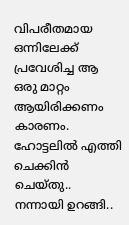വിപരീതമായ ഒന്നിലേക്ക് പ്രവേശിച്ച ആ ഒരു മാറ്റം ആയിരിക്കണം കാരണം. ഹോട്ടലില്‍ എത്തി ചെക്കിന്‍ ചെയ്തു.. നന്നായി ഉറങ്ങി..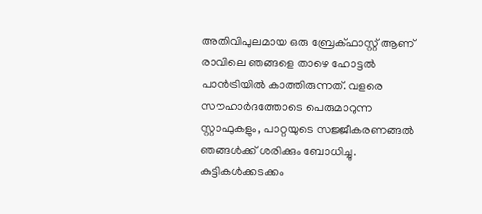അതിവിപുലമായ ഒരു ബ്രേക്ഫാസ്റ്റ് ആണ്‌ രാവിലെ ഞങ്ങളെ താഴെ ഹോട്ടല്‍ പാന്‍ട്രിയില്‍ കാത്തിരുന്നത്. വളരെ സൗഹാര്‍ദത്തോടെ പെരുമാറുന്ന സ്റ്റാഫുകളും, പാറ്റയുടെ സജ്ജീകരണങ്ങല്‍ ഞങ്ങള്‍ക്ക് ശരിക്കും ബോധിച്ചു. കുട്ടികള്‍ക്കടക്കം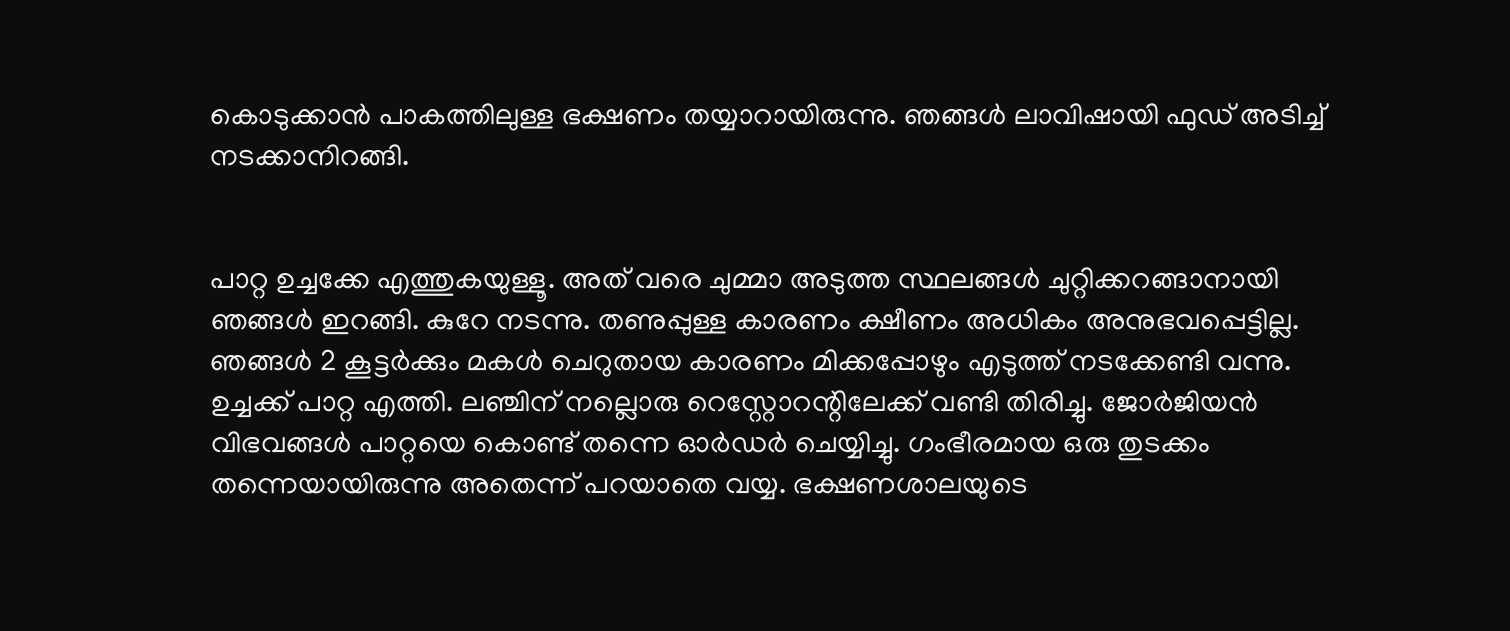കൊടുക്കാന്‍ പാകത്തിലുള്ള ഭക്ഷണം തയ്യാറായിരുന്നു. ഞങ്ങള്‍ ലാവിഷായി ഫുഡ് അടിച്ച് നടക്കാനിറങ്ങി.


പാറ്റ ഉച്ചക്കേ എത്തുകയുള്ളൂ. അത് വരെ ചുമ്മാ അടുത്ത സ്ഥലങ്ങള്‍ ചുറ്റിക്കറങ്ങാനായി ഞങ്ങള്‍ ഇറങ്ങി. കുറേ നടന്നു. തണുപ്പുള്ള കാരണം ക്ഷീണം അധികം അനുഭവപ്പെട്ടില്ല. ഞങ്ങള്‍ 2 കൂട്ടര്‍ക്കും മകള്‍ ചെറുതായ കാരണം മിക്കപ്പോഴും എടുത്ത് നടക്കേണ്ടി വന്നു. ഉച്ചക്ക് പാറ്റ എത്തി. ലഞ്ചിന്‌ നല്ലൊരു റെസ്റ്റോറന്റിലേക്ക് വണ്ടി തിരിച്ചു. ജോര്‍ജിയന്‍ വിഭവങ്ങള്‍ പാറ്റയെ കൊണ്ട് തന്നെ ഓര്‍ഡര്‍ ചെയ്യിച്ചു. ഗംഭീരമായ ഒരു തുടക്കം തന്നെയായിരുന്നു അതെന്ന് പറയാതെ വയ്യ. ഭക്ഷണശാലയുടെ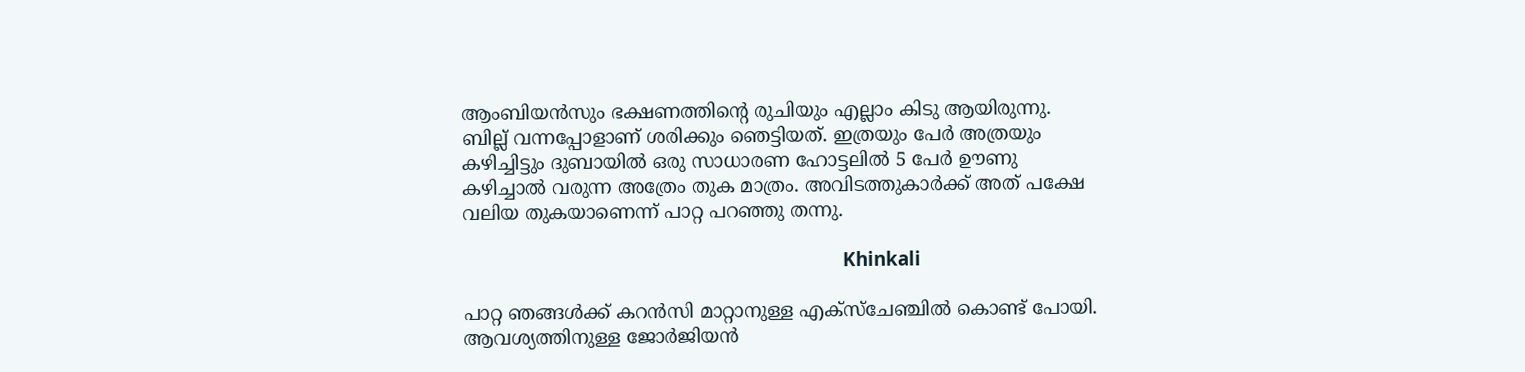ആംബിയന്‍സും ഭക്ഷണത്തിന്റെ രുചിയും എല്ലാം കിടു ആയിരുന്നു. ബില്ല് വന്നപ്പോളാണ്‌ ശരിക്കും ഞെട്ടിയത്. ഇത്രയും പേര്‍ അത്രയും കഴിച്ചിട്ടും ദുബായില്‍ ഒരു സാധാരണ ഹോട്ടലില്‍ 5 പേര്‍ ഊണു കഴിച്ചാല്‍ വരുന്ന അത്രേം തുക മാത്രം. അവിടത്തുകാര്‍ക്ക് അത് പക്ഷേ വലിയ തുകയാണെന്ന് പാറ്റ പറഞ്ഞു തന്നു.

                                                                            Khinkali

പാറ്റ ഞങ്ങള്‍ക്ക് കറന്‍സി മാറ്റാനുള്ള എക്സ്ചേഞ്ചില്‍ കൊണ്ട് പോയി. ആവശ്യത്തിനുള്ള ജോര്‍ജിയന്‍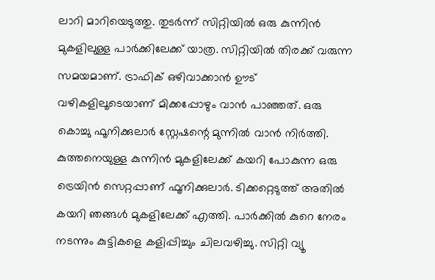ലാറി മാറിയെടുത്തു. തുടര്‍ന്ന് സിറ്റിയില്‍ ഒരു കുന്നിന്‍ മുകളിലുള്ള പാര്‍ക്കിലേക്ക് യാത്ര. സിറ്റിയില്‍ തിരക്ക് വരുന്ന സമയമാണ്‌. ട്രാഫിക് ഒഴിവാക്കാന്‍ ഊട് വഴികളിലൂടെയാണ്‌ മിക്കപ്പോഴും വാന്‍ പാഞ്ഞത്. ഒരു കൊച്ചു ഫൂനിക്കുലാര്‍ സ്റ്റേഷന്റെ മുന്നില്‍ വാന്‍ നിര്‍ത്തി. കുത്തനെയുള്ള കുന്നിന്‍ മുകളിലേക്ക് കയറി പോകുന്ന ഒരു ട്രെയിന്‍ സെറ്റപ്പാണ്‌ ഫൂനിക്കുലാര്‍. ടിക്കറ്റെടുത്ത് അതില്‍ കയറി ഞങ്ങള്‍ മുകളിലേക്ക് എത്തി. പാര്‍ക്കില്‍ കുറെ നേരം നടന്നും കുട്ടികളെ കളിപ്പിച്ചും ചിലവഴിച്ചു. സിറ്റി വ്യൂ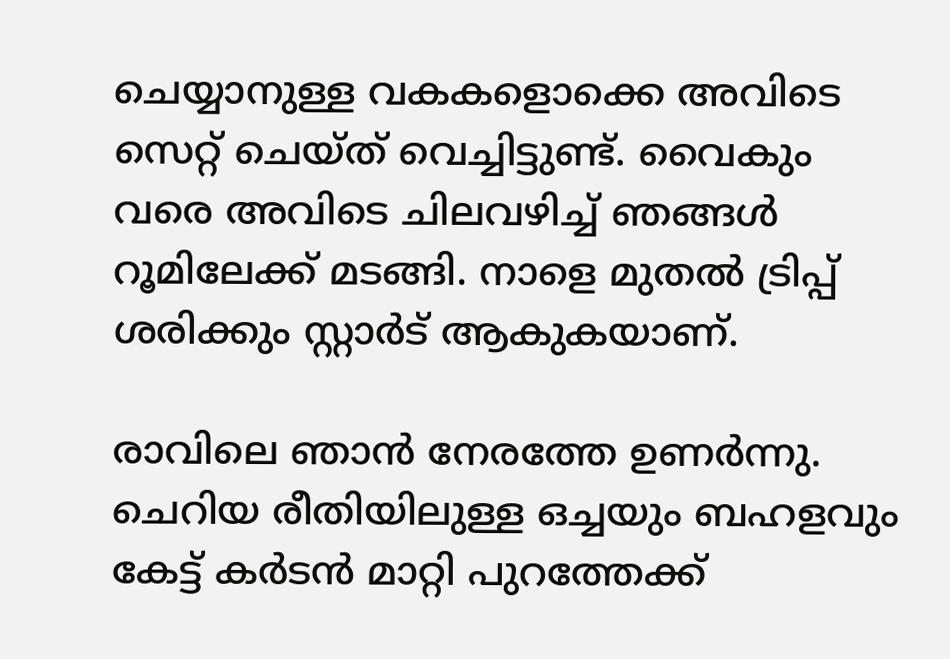ചെയ്യാനുള്ള വകകളൊക്കെ അവിടെ സെറ്റ് ചെയ്ത് വെച്ചിട്ടുണ്ട്. വൈകും വരെ അവിടെ ചിലവഴിച്ച് ഞങ്ങള്‍ റൂമിലേക്ക് മടങ്ങി. നാളെ മുതല്‍ ട്രിപ്പ് ശരിക്കും സ്റ്റാര്‍ട് ആകുകയാണ്‌.

രാവിലെ ഞാന്‍ നേരത്തേ ഉണര്‍ന്നു. ചെറിയ രീതിയിലുള്ള ഒച്ചയും ബഹളവും കേട്ട് കര്‍ടന്‍ മാറ്റി പുറത്തേക്ക്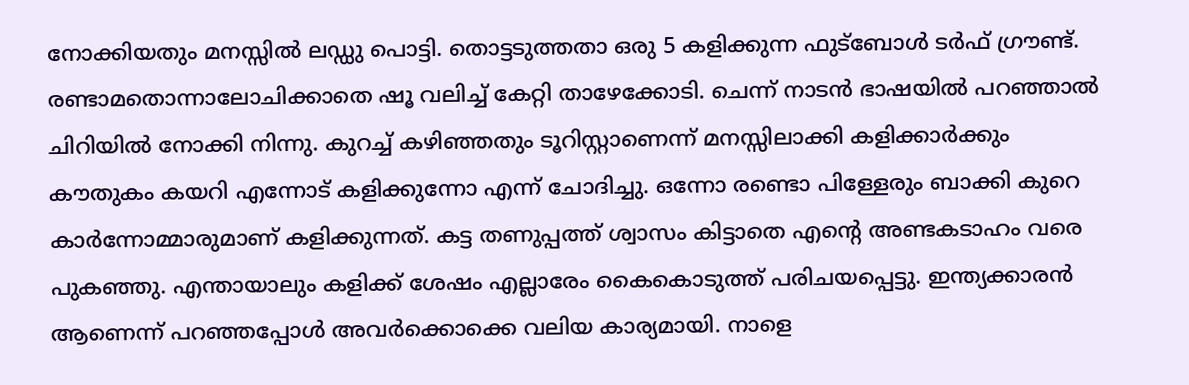നോക്കിയതും മനസ്സില്‍ ലഡ്ഡു പൊട്ടി. തൊട്ടടുത്തതാ ഒരു 5 കളിക്കുന്ന ഫുട്ബോള്‍ ടര്‍ഫ് ഗ്രൗണ്ട്. രണ്ടാമതൊന്നാലോചിക്കാതെ ഷൂ വലിച്ച് കേറ്റി താഴേക്കോടി. ചെന്ന് നാടന്‍ ഭാഷയില്‍ പറഞ്ഞാല്‍ ചിറിയില്‍ നോക്കി നിന്നു. കുറച്ച് കഴിഞ്ഞതും ടൂറിസ്റ്റാണെന്ന് മനസ്സിലാക്കി കളിക്കാര്‍ക്കും കൗതുകം കയറി എന്നോട് കളിക്കുന്നോ എന്ന് ചോദിച്ചു. ഒന്നോ രണ്ടൊ പിള്ളേരും ബാക്കി കുറെ കാര്‍ന്നോമ്മാരുമാണ്‌ കളിക്കുന്നത്. കട്ട തണുപ്പത്ത് ശ്വാസം കിട്ടാതെ എന്റെ അണ്ടകടാഹം വരെ പുകഞ്ഞു. എന്തായാലും കളിക്ക് ശേഷം എല്ലാരേം കൈകൊടുത്ത് പരിചയപ്പെട്ടു. ഇന്ത്യക്കാരന്‍ ആണെന്ന് പറഞ്ഞപ്പോള്‍ അവര്‍ക്കൊക്കെ വലിയ കാര്യമായി. നാളെ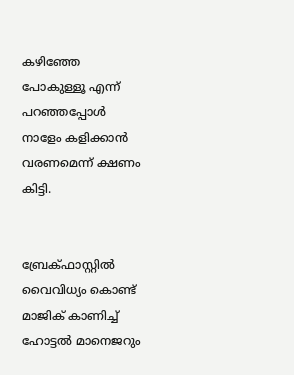കഴിഞ്ഞേ പോകുള്ളൂ എന്ന് പറഞ്ഞപ്പോള്‍ നാളേം കളിക്കാന്‍ വരണമെന്ന് ക്ഷണം കിട്ടി.


ബ്രേക്ഫാസ്റ്റില്‍ വൈവിധ്യം കൊണ്ട് മാജിക് കാണിച്ച് ഹോട്ടല്‍ മാനെജറും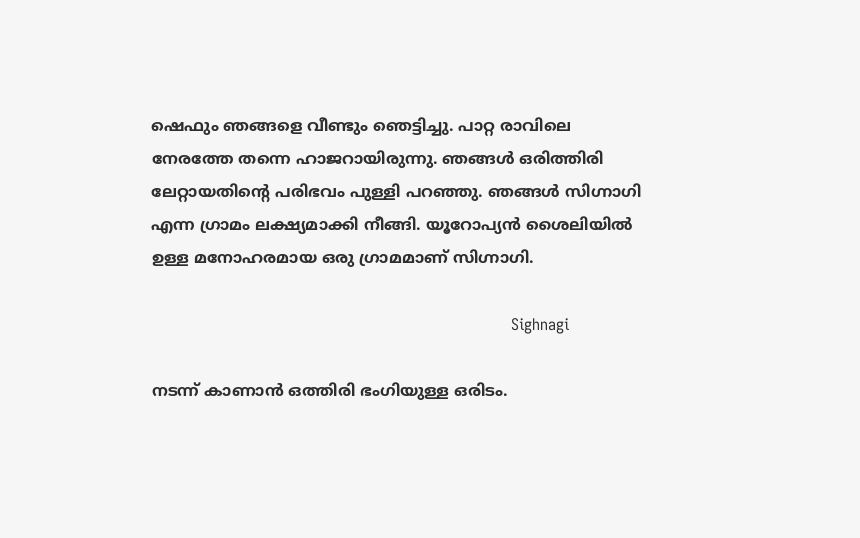ഷെഫും ഞങ്ങളെ വീണ്ടും ഞെട്ടിച്ചു. പാറ്റ രാവിലെ നേരത്തേ തന്നെ ഹാജറായിരുന്നു. ഞങ്ങള്‍ ഒരിത്തിരി ലേറ്റായതിന്റെ പരിഭവം പുള്ളി പറഞ്ഞു. ഞങ്ങള്‍ സിഗ്നാഗി എന്ന ഗ്രാമം ലക്ഷ്യമാക്കി നീങ്ങി. യൂറോപ്യന്‍ ശൈലിയില്‍ ഉള്ള മനോഹരമായ ഒരു ഗ്രാമമാണ്‌ സിഗ്നാഗി.

                                                                        Sighnagi

നടന്ന് കാണാന്‍ ഒത്തിരി ഭംഗിയുള്ള ഒരിടം.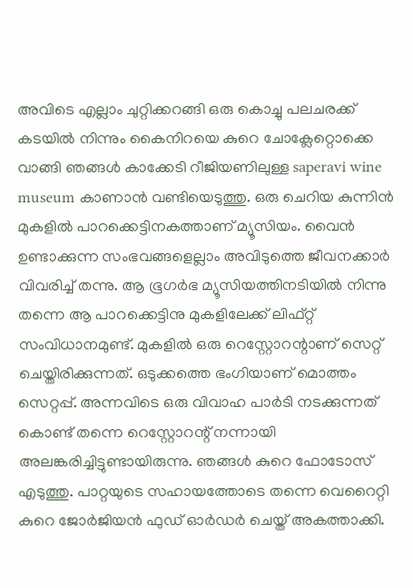അവിടെ എല്ലാം ചുറ്റിക്കറങ്ങി ഒരു കൊച്ചു പലചരക്ക് കടയില്‍ നിന്നും കൈനിറയെ കുറെ ചോക്ലേറ്റൊക്കെ വാങ്ങി ഞങ്ങള്‍ കാക്കേടി റീജിയണിലുള്ള saperavi wine museum കാണാന്‍ വണ്ടിയെടുത്തു. ഒരു ചെറിയ കുന്നിന്‍ മുകളില്‍ പാറക്കെട്ടിനകത്താണ്‌ മ്യൂസിയം. വൈന്‍ ഉണ്ടാക്കുന്ന സംഭവങ്ങളെല്ലാം അവിടുത്തെ ജീവനക്കാര്‍ വിവരിച്ച് തന്നു. ആ ഭൂഗര്‍ഭ മ്യൂസിയത്തിനടിയില്‍ നിന്നു തന്നെ ആ പാറക്കെട്ടിനു മുകളിലേക്ക് ലിഫ്റ്റ് സംവിധാനമുണ്ട്. മുകളില്‍ ഒരു റെസ്റ്റോറന്റാണ്‌ സെറ്റ് ചെയ്തിരിക്കുന്നത്. ഒടുക്കത്തെ ഭംഗിയാണ്‌ മൊത്തം സെറ്റപ്പ്. അന്നവിടെ ഒരു വിവാഹ പാര്‍ടി നടക്കുന്നത് കൊണ്ട് തന്നെ റെസ്റ്റോറന്റ് നന്നായി അലങ്കരിച്ചിട്ടുണ്ടായിരുന്നു. ഞങ്ങള്‍ കുറെ ഫോടോസ് എടുത്തു. പാറ്റയുടെ സഹായത്തോടെ തന്നെ വെറൈറ്റി കുറെ ജോര്‍ജിയന്‍ ഫുഡ് ഓര്‍ഡര്‍ ചെയ്ത് അകത്താക്കി.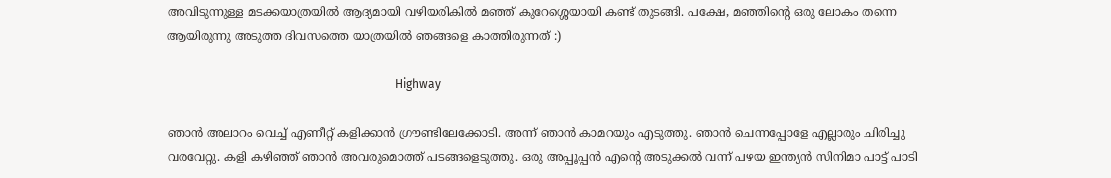അവിടുന്നുള്ള മടക്കയാത്രയില്‍ ആദ്യമായി വഴിയരികില്‍ മഞ്ഞ് കുറേശ്ശെയായി കണ്ട് തുടങ്ങി. പക്ഷേ, മഞ്ഞിന്റെ ഒരു ലോകം തന്നെ ആയിരുന്നു അടുത്ത ദിവസത്തെ യാത്രയില്‍ ഞങ്ങളെ കാത്തിരുന്നത് :)

                                                                            Highway

ഞാന്‍ അലാറം വെച്ച് എണീറ്റ് കളിക്കാന്‍ ഗ്രൗണ്ടിലേക്കോടി. അന്ന് ഞാന്‍ കാമറയും എടുത്തു. ഞാന്‍ ചെന്നപ്പോളേ എല്ലാരും ചിരിച്ചു വരവേറ്റു. കളി കഴിഞ്ഞ് ഞാന്‍ അവരുമൊത്ത് പടങ്ങളെടുത്തു. ഒരു അപ്പൂപ്പന്‍ എന്റെ അടുക്കല്‍ വന്ന് പഴയ ഇന്ത്യന്‍ സിനിമാ പാട്ട് പാടി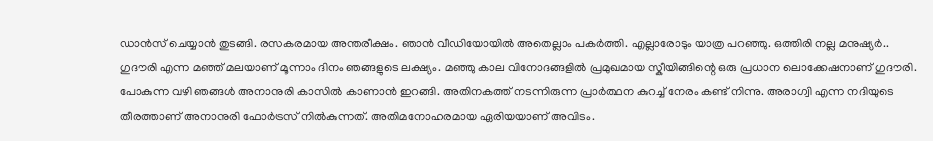ഡാന്‍സ് ചെയ്യാന്‍ തുടങ്ങി. രസകരമായ അന്തരീക്ഷം. ഞാന്‍ വീഡിയോയില്‍ അതെല്ലാം പകര്‍ത്തി. എല്ലാരോടും യാത്ര പറഞ്ഞു. ഒത്തിരി നല്ല മനുഷ്യര്‍..
ഗുദൗരി എന്ന മഞ്ഞ് മലയാണ്‌ മൂന്നാം ദിനം ഞങ്ങളുടെ ലക്ഷ്യം. മഞ്ഞു കാല വിനോദങ്ങളില്‍ പ്രമുഖമായ സ്കീയിങ്ങിന്റെ ഒരു പ്രധാന ലൊക്കേഷനാണ്‌ ഗുദൗരി. പോകുന്ന വഴി ഞങ്ങള്‍ അനാനുരി കാസില്‍ കാണാന്‍ ഇറങ്ങി. അതിനകത്ത് നടന്നിരുന്ന പ്രാര്‍ത്ഥന കുറച്ച് നേരം കണ്ട് നിന്നു. അരാഗ്വി എന്ന നദിയുടെ തീരത്താണ്‌ അനാനുരി ഫോര്‍ട്രസ് നില്‍കുന്നത്. അതിമനോഹരമായ ഏരിയയാണ്‌ അവിടം.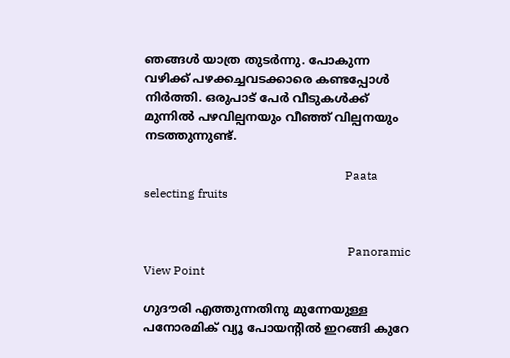ഞങ്ങള്‍ യാത്ര തുടര്‍ന്നു. പോകുന്ന വഴിക്ക് പഴക്കച്ചവടക്കാരെ കണ്ടപ്പോള്‍ നിര്‍ത്തി. ഒരുപാട് പേര്‍ വീടുകള്‍ക്ക് മുന്നില്‍ പഴവില്പനയും വീഞ്ഞ് വില്പനയും നടത്തുന്നുണ്ട്.

                                                                   Paata selecting fruits


                                                                    Panoramic View Point

ഗുദൗരി എത്തുന്നതിനു മുന്നേയുള്ള പനോരമിക് വ്യൂ പോയന്റില്‍ ഇറങ്ങി കുറേ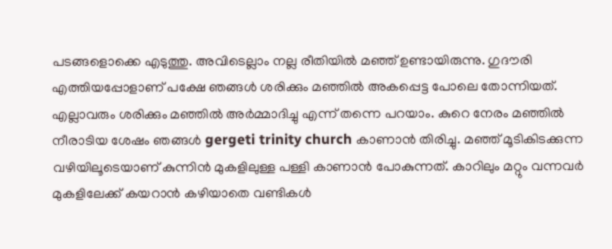പടങ്ങളൊക്കെ എടുത്തു. അവിടെല്ലാം നല്ല രീതിയില്‍ മഞ്ഞ് ഉണ്ടായിരുന്നു. ഗുദൗരി എത്തിയപ്പോളാണ്‌ പക്ഷേ ഞങ്ങള്‍ ശരിക്കും മഞ്ഞില്‍ അകപ്പെട്ട പോലെ തോന്നിയത്. എല്ലാവരും ശരിക്കും മഞ്ഞില്‍ അര്‍മ്മാദിച്ചു എന്ന് തന്നെ പറയാം. കുറെ നേരം മഞ്ഞില്‍ നീരാടിയ ശേഷം ഞങ്ങള്‍ gergeti trinity church കാണാന്‍ തിരിച്ചു. മഞ്ഞ് മൂടികിടക്കുന്ന വഴിയിലൂടെയാണ്‌ കുന്നിന്‍ മുകളിലുള്ള പള്ളി കാണാന്‍ പോകുന്നത്. കാറിലും മറ്റും വന്നവര്‍ മുകളിലേക്ക് കയറാന്‍ കഴിയാതെ വണ്ടികള്‍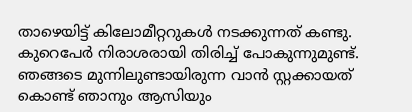താഴെയിട്ട് കിലോമീറ്ററുകള്‍ നടക്കുന്നത് കണ്ടു. കുറെപേര്‍ നിരാശരായി തിരിച്ച് പോകുന്നുമുണ്ട്. ഞങ്ങടെ മുന്നിലുണ്ടായിരുന്ന വാന്‍ സ്റ്റക്കായത് കൊണ്ട് ഞാനും ആസിയും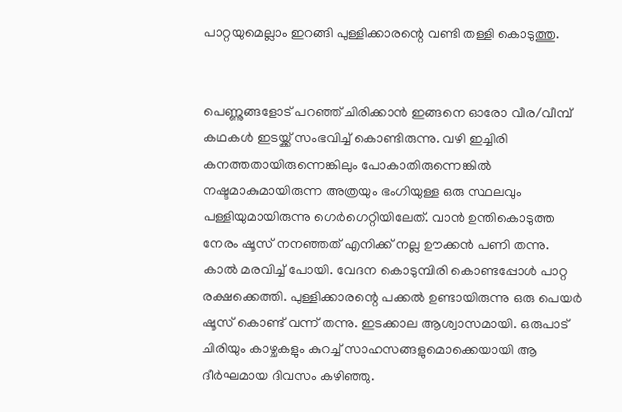പാറ്റയുമെല്ലാം ഇറങ്ങി പുള്ളിക്കാരന്റെ വണ്ടി തള്ളി കൊടുത്തു.


പെണ്ണുങ്ങളോട് പറഞ്ഞ് ചിരിക്കാന്‍ ഇങ്ങനെ ഓരോ വീര/വീമ്പ് കഥകള്‍ ഇടയ്ക്ക് സംഭവിച്ച് കൊണ്ടിരുന്നു. വഴി ഇച്ചിരി കനത്തതായിരുന്നെങ്കിലും പോകാതിരുന്നെങ്കില്‍ നഷ്ടമാകുമായിരുന്ന അത്രയും ഭംഗിയുള്ള ഒരു സ്ഥലവും പള്ളിയുമായിരുന്നു ഗെര്‍ഗെറ്റിയിലേത്. വാന്‍ ഉന്തികൊടുത്ത നേരം ഷൂസ് നനഞ്ഞത് എനിക്ക് നല്ല ഊക്കന്‍ പണി തന്നു. കാല്‍ മരവിച്ച് പോയി. വേദന കൊടുമ്പിരി കൊണ്ടപ്പോള്‍ പാറ്റ രക്ഷക്കെത്തി. പുള്ളിക്കാരന്റെ പക്കല്‍ ഉണ്ടായിരുന്നു ഒരു പെയര്‍ ഷൂസ് കൊണ്ട് വന്ന് തന്നു. ഇടക്കാല ആശ്വാസമായി. ഒരുപാട് ചിരിയും കാഴ്ചകളും കുറച്ച് സാഹസങ്ങളുമൊക്കെയായി ആ ദീര്‍ഘമായ ദിവസം കഴിഞ്ഞു.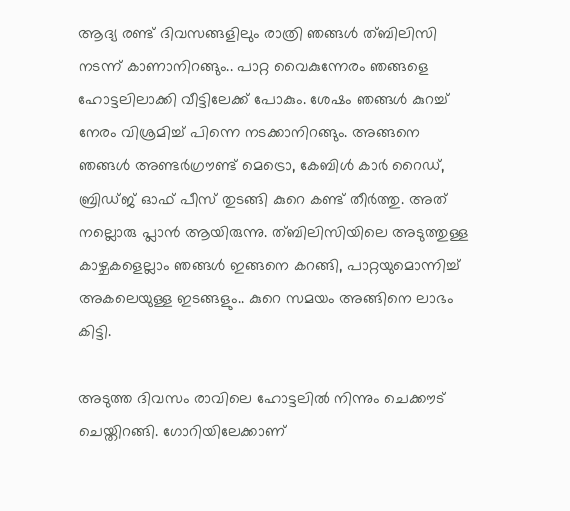ആദ്യ രണ്ട് ദിവസങ്ങളിലും രാത്രി ഞങ്ങള്‍ ത്ബിലിസി നടന്ന് കാണാനിറങ്ങും.. പാറ്റ വൈകുന്നേരം ഞങ്ങളെ ഹോട്ടലിലാക്കി വീട്ടിലേക്ക് പോകും. ശേഷം ഞങ്ങള്‍ കുറച്ച് നേരം വിശ്രമിച്ച് പിന്നെ നടക്കാനിറങ്ങും. അങ്ങനെ ഞങ്ങള്‍ അണ്ടര്‍ഗ്രൗണ്ട് മെട്രൊ, കേബിള്‍ കാര്‍ റൈഡ്, ബ്രിഡ്ജ് ഓഫ് പീസ് തുടങ്ങി കുറെ കണ്ട് തീര്‍ത്തു. അത് നല്ലൊരു പ്ലാന്‍ ആയിരുന്നു. ത്ബിലിസിയിലെ അടുത്തുള്ള കാഴ്ചകളെല്ലാം ഞങ്ങള്‍ ഇങ്ങനെ കറങ്ങി, പാറ്റയുമൊന്നിച്ച് അകലെയുള്ള ഇടങ്ങളും.. കുറെ സമയം അങ്ങിനെ ലാഭം കിട്ടി.

അടുത്ത ദിവസം രാവിലെ ഹോട്ടലില്‍ നിന്നും ചെക്കൗട് ചെയ്തിറങ്ങി. ഗോറിയിലേക്കാണ്‌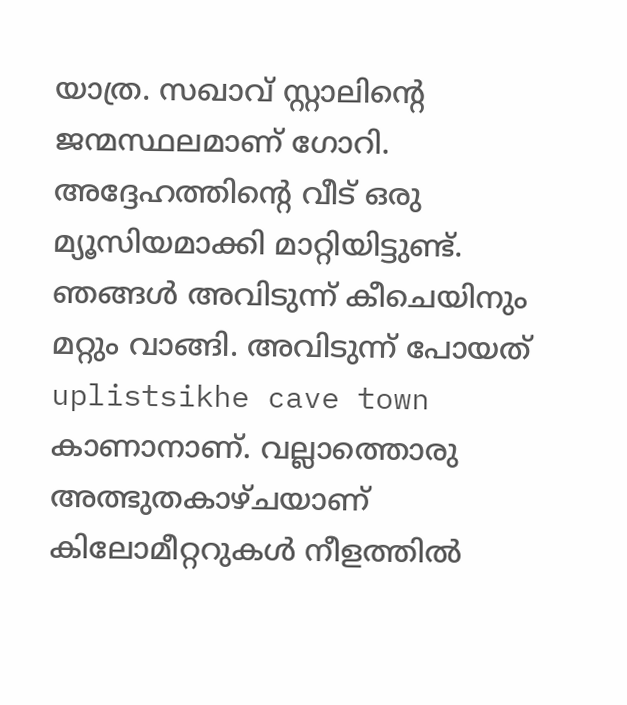യാത്ര. സഖാവ് സ്റ്റാലിന്റെ ജന്മസ്ഥലമാണ്‌ ഗോറി. അദ്ദേഹത്തിന്റെ വീട് ഒരു മ്യൂസിയമാക്കി മാറ്റിയിട്ടുണ്ട്.
ഞങ്ങള്‍ അവിടുന്ന് കീചെയിനും മറ്റും വാങ്ങി. അവിടുന്ന് പോയത് uplistsikhe cave town കാണാനാണ്‌. വല്ലാത്തൊരു അത്ഭുതകാഴ്ചയാണ്‌ കിലോമീറ്ററുകള്‍ നീളത്തില്‍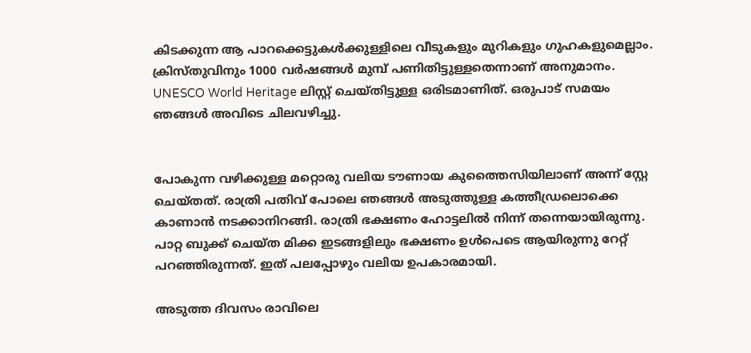കിടക്കുന്ന ആ പാറക്കെട്ടുകള്‍ക്കുള്ളിലെ വീടുകളും മുറികളും ഗുഹകളുമെല്ലാം. ക്രിസ്തുവിനും 1000 വര്‍ഷങ്ങള്‍ മുമ്പ് പണിതിട്ടുള്ളതെന്നാണ്‌ അനുമാനം.  UNESCO World Heritage ലിസ്റ്റ് ചെയ്തിട്ടുള്ള ഒരിടമാണിത്. ഒരുപാട് സമയം ഞങ്ങള്‍ അവിടെ ചിലവഴിച്ചു.


പോകുന്ന വഴിക്കുള്ള മറ്റൊരു വലിയ ടൗണായ കുത്തൈസിയിലാണ്‌ അന്ന് സ്റ്റേ ചെയ്തത്. രാത്രി പതിവ് പോലെ ഞങ്ങള്‍ അടുത്തുള്ള കത്തീഡ്രലൊക്കെ കാണാന്‍ നടക്കാനിറങ്ങി. രാത്രി ഭക്ഷണം ഹോട്ടലില്‍ നിന്ന് തന്നെയായിരുന്നു. പാറ്റ ബുക്ക് ചെയ്ത മിക്ക ഇടങ്ങളിലും ഭക്ഷണം ഉള്‍പെടെ ആയിരുന്നു റേറ്റ് പറഞ്ഞിരുന്നത്. ഇത് പലപ്പോഴും വലിയ ഉപകാരമായി.

അടുത്ത ദിവസം രാവിലെ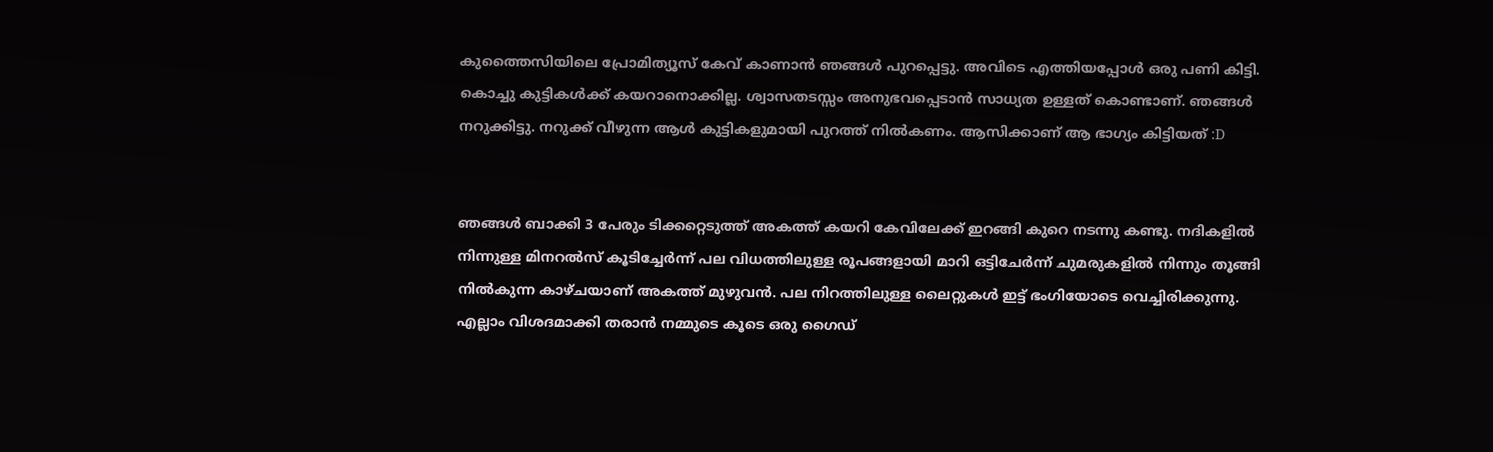കുത്തൈസിയിലെ പ്രോമിത്യൂസ് കേവ് കാണാന്‍ ഞങ്ങള്‍ പുറപ്പെട്ടു. അവിടെ എത്തിയപ്പോള്‍ ഒരു പണി കിട്ടി. കൊച്ചു കുട്ടികള്‍ക്ക് കയറാനൊക്കില്ല. ശ്വാസതടസ്സം അനുഭവപ്പെടാന്‍ സാധ്യത ഉള്ളത് കൊണ്ടാണ്‌. ഞങ്ങള്‍ നറുക്കിട്ടു. നറുക്ക് വീഴുന്ന ആള്‍ കുട്ടികളുമായി പുറത്ത് നില്‍കണം. ആസിക്കാണ്‌ ആ ഭാഗ്യം കിട്ടിയത് :D


ഞങ്ങള്‍ ബാക്കി 3 പേരും ടിക്കറ്റെടുത്ത് അകത്ത് കയറി കേവിലേക്ക് ഇറങ്ങി കുറെ നടന്നു കണ്ടു. നദികളില്‍ നിന്നുള്ള മിനറല്‍സ് കൂടിച്ചേര്‍ന്ന് പല വിധത്തിലുള്ള രൂപങ്ങളായി മാറി ഒട്ടിചേര്‍ന്ന് ചുമരുകളില്‍ നിന്നും തൂങ്ങി നില്‍കുന്ന കാഴ്ചയാണ്‌ അകത്ത് മുഴുവന്‍. പല നിറത്തിലുള്ള ലൈറ്റുകള്‍ ഇട്ട് ഭംഗിയോടെ വെച്ചിരിക്കുന്നു. എല്ലാം വിശദമാക്കി തരാന്‍ നമ്മുടെ കൂടെ ഒരു ഗൈഡ്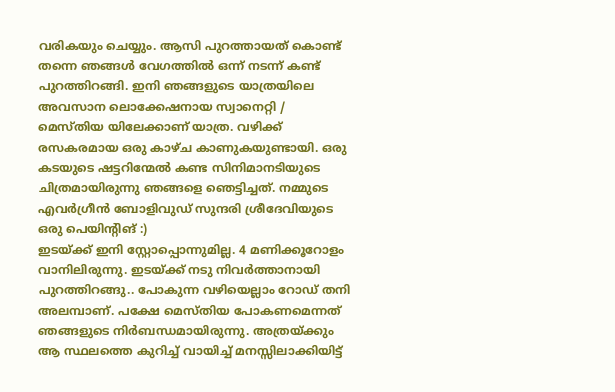വരികയും ചെയ്യും. ആസി പുറത്തായത് കൊണ്ട് തന്നെ ഞങ്ങള്‍ വേഗത്തില്‍ ഒന്ന് നടന്ന് കണ്ട് പുറത്തിറങ്ങി. ഇനി ഞങ്ങളുടെ യാത്രയിലെ അവസാന ലൊക്കേഷനായ സ്വാനെറ്റി / മെസ്തിയ യിലേക്കാണ്‌ യാത്ര. വഴിക്ക് രസകരമായ ഒരു കാഴ്ച കാണുകയുണ്ടായി. ഒരു കടയുടെ ഷട്ടറിന്മേല്‍ കണ്ട സിനിമാനടിയുടെ ചിത്രമായിരുന്നു ഞങ്ങളെ ഞെട്ടിച്ചത്. നമ്മുടെ എവര്‍ഗ്രീന്‍ ബോളിവുഡ് സുന്ദരി ശ്രീദേവിയുടെ ഒരു പെയിന്റിങ് :)
ഇടയ്ക്ക് ഇനി സ്റ്റോപ്പൊന്നുമില്ല. 4 മണിക്കൂറോളം വാനിലിരുന്നു. ഇടയ്ക്ക് നടു നിവര്‍ത്താനായി പുറത്തിറങ്ങു.. പോകുന്ന വഴിയെല്ലാം റോഡ് തനി അലമ്പാണ്‌. പക്ഷേ മെസ്തിയ പോകണമെന്നത് ഞങ്ങളുടെ നിര്‍ബന്ധമായിരുന്നു. അത്രയ്ക്കും ആ സ്ഥലത്തെ കുറിച്ച് വായിച്ച് മനസ്സിലാക്കിയിട്ട്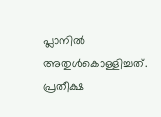പ്ലാനില്‍ അതുള്‍കൊള്ളിച്ചത്. പ്രതീക്ഷ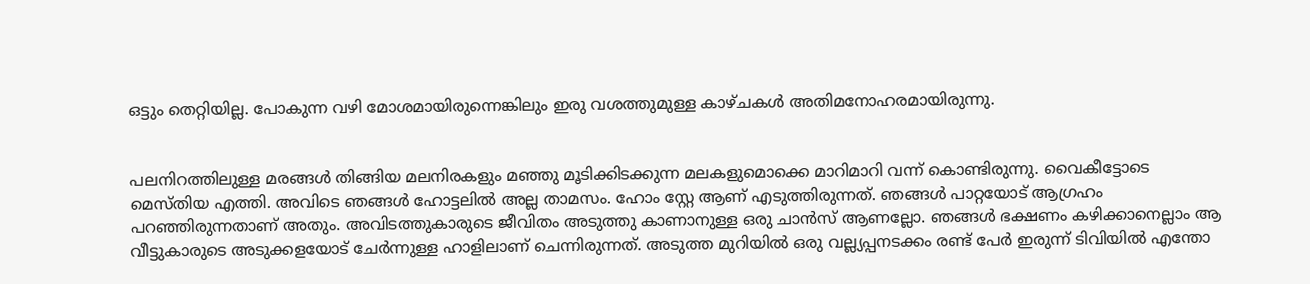ഒട്ടും തെറ്റിയില്ല. പോകുന്ന വഴി മോശമായിരുന്നെങ്കിലും ഇരു വശത്തുമുള്ള കാഴ്ചകള്‍ അതിമനോഹരമായിരുന്നു.


പലനിറത്തിലുള്ള മരങ്ങള്‍ തിങ്ങിയ മലനിരകളും മഞ്ഞു മൂടിക്കിടക്കുന്ന മലകളുമൊക്കെ മാറിമാറി വന്ന് കൊണ്ടിരുന്നു. വൈകീട്ടോടെ മെസ്തിയ എത്തി. അവിടെ ഞങ്ങള്‍ ഹോട്ടലില്‍ അല്ല താമസം. ഹോം സ്റ്റേ ആണ്‌ എടുത്തിരുന്നത്. ഞങ്ങള്‍ പാറ്റയോട് ആഗ്രഹം പറഞ്ഞിരുന്നതാണ്‌ അതും. അവിടത്തുകാരുടെ ജീവിതം അടുത്തു കാണാനുള്ള ഒരു ചാന്‍സ് ആണല്ലോ. ഞങ്ങള്‍ ഭക്ഷണം കഴിക്കാനെല്ലാം ആ വീട്ടുകാരുടെ അടുക്കളയോട് ചേര്‍ന്നുള്ള ഹാളിലാണ്‌ ചെന്നിരുന്നത്. അടുത്ത മുറിയില്‍ ഒരു വല്ല്യപ്പനടക്കം രണ്ട് പേര്‍ ഇരുന്ന് ടിവിയില്‍ എന്തോ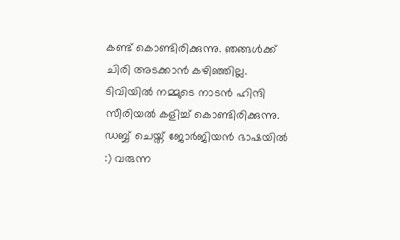കണ്ട് കൊണ്ടിരിക്കുന്നു. ഞങ്ങള്‍ക്ക് ചിരി അടക്കാന്‍ കഴിഞ്ഞില്ല. ടിവിയില്‍ നമ്മുടെ നാടന്‍ ഹിന്ദി സീരിയല്‍ കളിച്ച് കൊണ്ടിരിക്കുന്നു. ഡബ്ബ് ചെയ്ത് ജോര്‍ജിയന്‍ ഭാഷയില്‍ :) വരുന്ന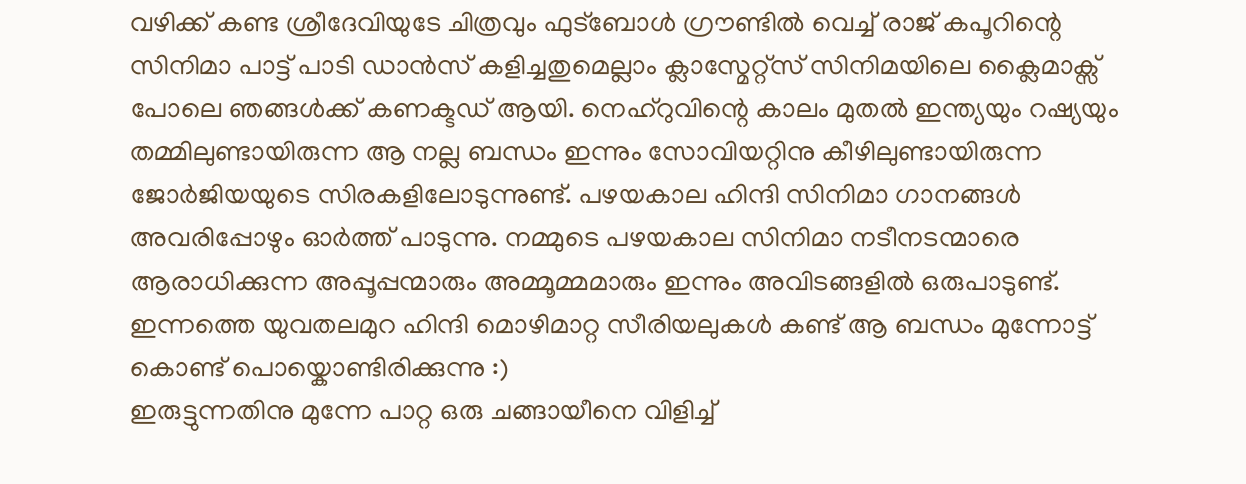വഴിക്ക് കണ്ട ശ്രീദേവിയുടേ ചിത്രവും ഫുട്ബോള്‍ ഗ്രൗണ്ടില്‍ വെച്ച് രാജ് കപൂറിന്റെ സിനിമാ പാട്ട് പാടി ഡാന്‍സ് കളിച്ചതുമെല്ലാം ക്ലാസ്മേറ്റ്സ് സിനിമയിലെ ക്ലൈമാക്സ് പോലെ ഞങ്ങള്‍ക്ക് കണക്ടഡ് ആയി. നെഹ്റുവിന്റെ കാലം മുതല്‍ ഇന്ത്യയും റഷ്യയും തമ്മിലുണ്ടായിരുന്ന ആ നല്ല ബന്ധം ഇന്നും സോവിയറ്റിനു കീഴിലുണ്ടായിരുന്ന ജോര്‍ജിയയുടെ സിരകളിലോടുന്നുണ്ട്. പഴയകാല ഹിന്ദി സിനിമാ ഗാനങ്ങള്‍ അവരിപ്പോഴും ഓര്‍ത്ത് പാടുന്നു. നമ്മുടെ പഴയകാല സിനിമാ നടീനടന്മാരെ ആരാധിക്കുന്ന അപ്പൂപ്പന്മാരും അമ്മൂമ്മമാരും ഇന്നും അവിടങ്ങളില്‍ ഒരുപാടുണ്ട്. ഇന്നത്തെ യുവതലമുറ ഹിന്ദി മൊഴിമാറ്റ സീരിയലുകള്‍ കണ്ട് ആ ബന്ധം മുന്നോട്ട് കൊണ്ട് പൊയ്കൊണ്ടിരിക്കുന്നു :)
ഇരുട്ടുന്നതിനു മുന്നേ പാറ്റ ഒരു ചങ്ങായീനെ വിളിച്ച്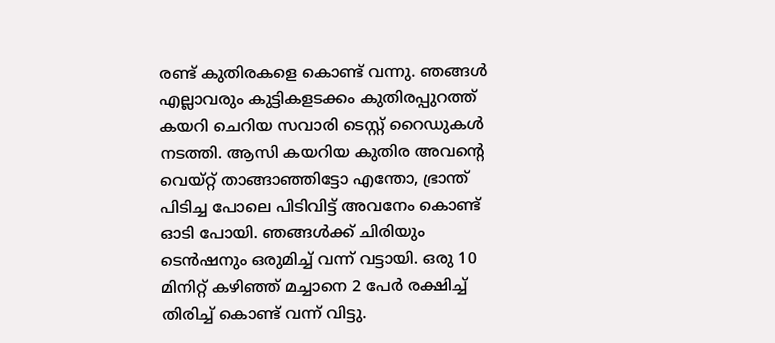രണ്ട് കുതിരകളെ കൊണ്ട് വന്നു. ഞങ്ങള്‍ എല്ലാവരും കുട്ടികളടക്കം കുതിരപ്പുറത്ത് കയറി ചെറിയ സവാരി ടെസ്റ്റ് റൈഡുകള്‍ നടത്തി. ആസി കയറിയ കുതിര അവന്റെ വെയ്റ്റ് താങ്ങാഞ്ഞിട്ടോ എന്തോ, ഭ്രാന്ത് പിടിച്ച പോലെ പിടിവിട്ട് അവനേം കൊണ്ട് ഓടി പോയി. ഞങ്ങള്‍ക്ക് ചിരിയും ടെന്‍ഷനും ഒരുമിച്ച് വന്ന് വട്ടായി. ഒരു 10 മിനിറ്റ് കഴിഞ്ഞ് മച്ചാനെ 2 പേര്‍ രക്ഷിച്ച് തിരിച്ച് കൊണ്ട് വന്ന് വിട്ടു.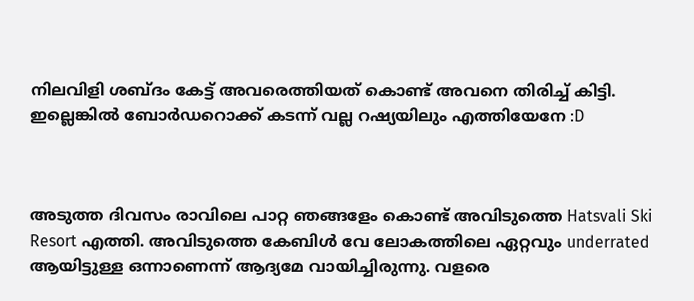നിലവിളി ശബ്ദം കേട്ട് അവരെത്തിയത് കൊണ്ട് അവനെ തിരിച്ച് കിട്ടി. ഇല്ലെങ്കില്‍ ബോര്‍ഡറൊക്ക് കടന്ന് വല്ല റഷ്യയിലും എത്തിയേനേ :D



അടുത്ത ദിവസം രാവിലെ പാറ്റ ഞങ്ങളേം കൊണ്ട് അവിടുത്തെ Hatsvali Ski Resort എത്തി. അവിടുത്തെ കേബിള്‍ വേ ലോകത്തിലെ ഏറ്റവും underrated ആയിട്ടുള്ള ഒന്നാണെന്ന് ആദ്യമേ വായിച്ചിരുന്നു. വളരെ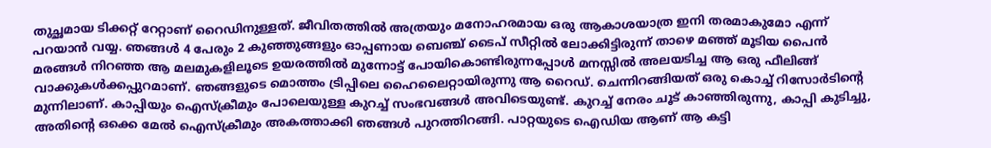തുച്ഛമായ ടിക്കറ്റ് റേറ്റാണ്‌ റൈഡിനുള്ളത്. ജീവിതത്തില്‍ അത്രയും മനോഹരമായ ഒരു ആകാശയാത്ര ഇനി തരമാകുമോ എന്ന് പറയാന്‍ വയ്യ. ഞങ്ങള്‍ 4 പേരും 2 കുഞ്ഞുങ്ങളും ഓപ്പണായ ബെഞ്ച് ടൈപ് സീറ്റില്‍ ലോക്കിട്ടിരുന്ന് താഴെ മഞ്ഞ് മൂടിയ പൈന്‍ മരങ്ങള്‍ നിറഞ്ഞ ആ മലമുകളിലൂടെ ഉയരത്തില്‍ മുന്നോട്ട് പോയികൊണ്ടിരുന്നപ്പോള്‍ മനസ്സില്‍ അലയടിച്ച ആ ഒരു ഫീലിങ്ങ് വാക്കുകള്‍ക്കപ്പുറമാണ്‌. ഞങ്ങളുടെ മൊത്തം ട്രിപ്പിലെ ഹൈലൈറ്റായിരുന്നു ആ റൈഡ്. ചെന്നിറങ്ങിയത് ഒരു കൊച്ച് റിസോര്‍ടിന്റെ മുന്നിലാണ്‌. കാപ്പിയും ഐസ്ക്രീമും പോലെയുള്ള കുറച്ച് സംഭവങ്ങള്‍ അവിടെയുണ്ട്. കുറച്ച് നേരം ചൂട് കാഞ്ഞിരുന്നു, കാപ്പി കുടിച്ചു, അതിന്റെ ഒക്കെ മേല്‍ ഐസ്ക്രീമും അകത്താക്കി ഞങ്ങള്‍ പുറത്തിറങ്ങി. പാറ്റയുടെ ഐഡിയ ആണ്‌ ആ കട്ടി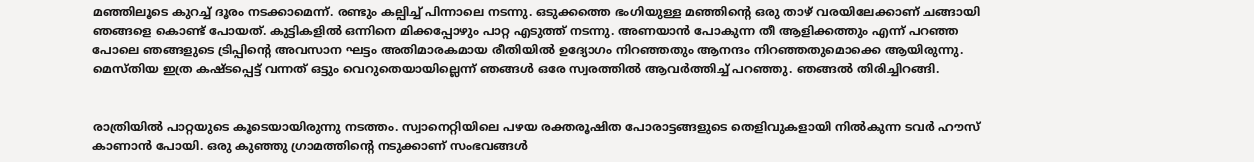മഞ്ഞിലൂടെ കുറച്ച് ദൂരം നടക്കാമെന്ന്. രണ്ടും കല്പിച്ച് പിന്നാലെ നടന്നു. ഒടുക്കത്തെ ഭംഗിയുള്ള മഞ്ഞിന്റെ ഒരു താഴ് വരയിലേക്കാണ്‌ ചങ്ങായി ഞങ്ങളെ കൊണ്ട് പോയത്. കുട്ടികളില്‍ ഒന്നിനെ മിക്കപ്പോഴും പാറ്റ എടുത്ത് നടന്നു. അണയാന്‍ പോകുന്ന തീ ആളിക്കത്തും എന്ന് പറഞ്ഞ പോലെ ഞങ്ങളുടെ ട്രിപ്പിന്റെ അവസാന ഘട്ടം അതിമാരകമായ രീതിയില്‍ ഉദ്യോഗം നിറഞ്ഞതും ആനന്ദം നിറഞ്ഞതുമൊക്കെ ആയിരുന്നു. മെസ്തിയ ഇത്ര കഷ്ടപ്പെട്ട് വന്നത് ഒട്ടും വെറുതെയായില്ലെന്ന് ഞങ്ങള്‍ ഒരേ സ്വരത്തില്‍ ആവര്‍ത്തിച്ച് പറഞ്ഞു. ഞങ്ങല്‍ തിരിച്ചിറങ്ങി.


രാത്രിയില്‍ പാറ്റയുടെ കൂടെയായിരുന്നു നടത്തം. സ്വാനെറ്റിയിലെ പഴയ രക്തരൂഷിത പോരാട്ടങ്ങളുടെ തെളിവുകളായി നില്‍കുന്ന ടവര്‍ ഹൗസ് കാണാന്‍ പോയി. ഒരു കുഞ്ഞു ഗ്രാമത്തിന്റെ നടുക്കാണ്‌ സംഭവങ്ങള്‍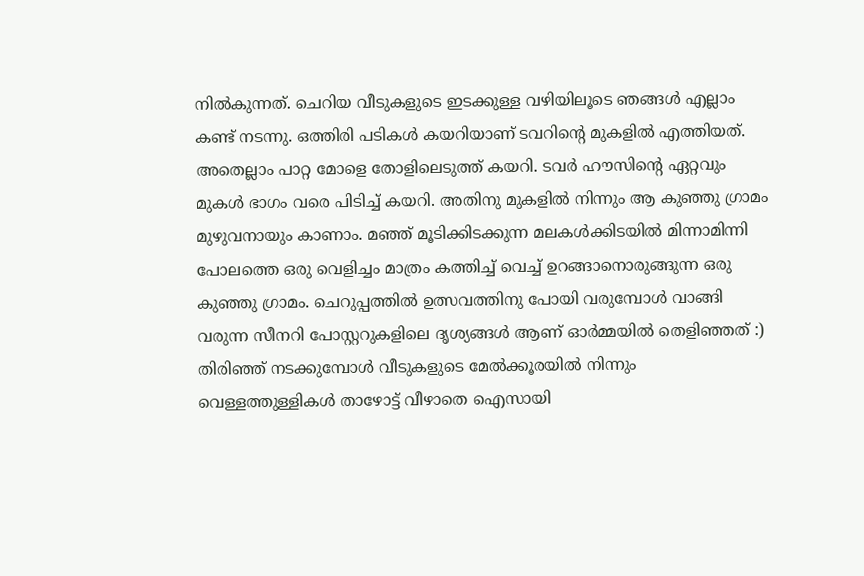നില്‍കുന്നത്. ചെറിയ വീടുകളുടെ ഇടക്കുള്ള വഴിയിലൂടെ ഞങ്ങള്‍ എല്ലാം കണ്ട് നടന്നു. ഒത്തിരി പടികള്‍ കയറിയാണ്‌ ടവറിന്റെ മുകളില്‍ എത്തിയത്. അതെല്ലാം പാറ്റ മോളെ തോളിലെടുത്ത് കയറി. ടവര്‍ ഹൗസിന്റെ ഏറ്റവും മുകള്‍ ഭാഗം വരെ പിടിച്ച് കയറി. അതിനു മുകളില്‍ നിന്നും ആ കുഞ്ഞു ഗ്രാമം മുഴുവനായും കാണാം. മഞ്ഞ് മൂടിക്കിടക്കുന്ന മലകള്‍ക്കിടയില്‍ മിന്നാമിന്നി പോലത്തെ ഒരു വെളിച്ചം മാത്രം കത്തിച്ച് വെച്ച് ഉറങ്ങാനൊരുങ്ങുന്ന ഒരു കുഞ്ഞു ഗ്രാമം. ചെറുപ്പത്തില്‍ ഉത്സവത്തിനു പോയി വരുമ്പോള്‍ വാങ്ങി വരുന്ന സീനറി പോസ്റ്ററുകളിലെ ദൃശ്യങ്ങൾ ആണ്‌ ഓര്‍മ്മയില്‍ തെളിഞ്ഞത് :)
തിരിഞ്ഞ് നടക്കുമ്പോള്‍ വീടുകളുടെ മേല്‍ക്കൂരയില്‍ നിന്നും വെള്ളത്തുള്ളികള്‍ താഴോട്ട് വീഴാതെ ഐസായി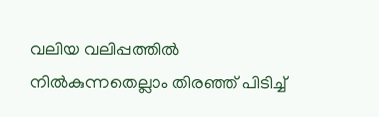വലിയ വലിപ്പത്തില്‍ നില്‍കുന്നതെല്ലാം തിരഞ്ഞ് പിടിച്ച്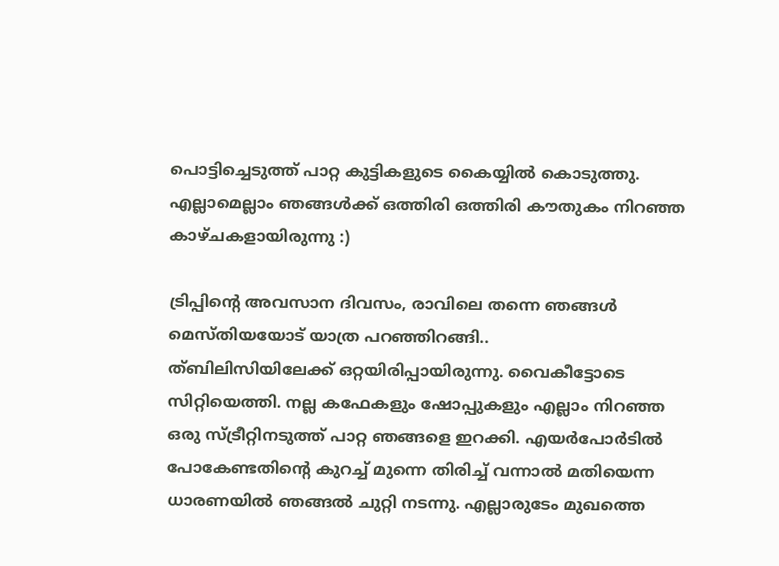പൊട്ടിച്ചെടുത്ത് പാറ്റ കുട്ടികളുടെ കൈയ്യില്‍ കൊടുത്തു. എല്ലാമെല്ലാം ഞങ്ങള്‍ക്ക് ഒത്തിരി ഒത്തിരി കൗതുകം നിറഞ്ഞ കാഴ്ചകളായിരുന്നു :)

ട്രിപ്പിന്റെ അവസാന ദിവസം, രാവിലെ തന്നെ ഞങ്ങള്‍ മെസ്തിയയോട് യാത്ര പറഞ്ഞിറങ്ങി..
ത്ബിലിസിയിലേക്ക് ഒറ്റയിരിപ്പായിരുന്നു. വൈകീട്ടോടെ സിറ്റിയെത്തി. നല്ല കഫേകളും ഷോപ്പുകളും എല്ലാം നിറഞ്ഞ ഒരു സ്ട്രീറ്റിനടുത്ത് പാറ്റ ഞങ്ങളെ ഇറക്കി. എയര്‍പോര്‍ടില്‍ പോകേണ്ടതിന്റെ കുറച്ച് മുന്നെ തിരിച്ച് വന്നാല്‍ മതിയെന്ന ധാരണയില്‍ ഞങ്ങല്‍ ചുറ്റി നടന്നു. എല്ലാരുടേം മുഖത്തെ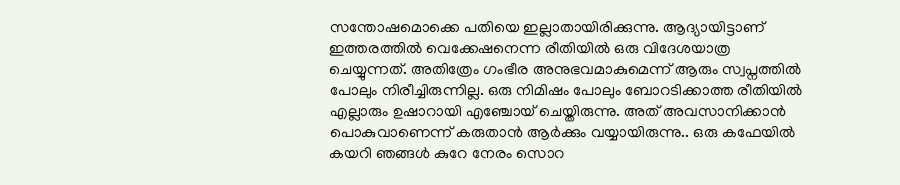സന്തോഷമൊക്കെ പതിയെ ഇല്ലാതായിരിക്കുന്നു. ആദ്യായിട്ടാണ്‌ ഇത്തരത്തില്‍ വെക്കേഷനെന്ന രീതിയില്‍ ഒരു വിദേശയാത്ര ചെയ്യുന്നത്. അതിത്രേം ഗംഭീര അനുഭവമാകുമെന്ന് ആരും സ്വപ്നത്തില്‍ പോലും നിരീച്ചിരുന്നില്ല. ഒരു നിമിഷം പോലും ബോറടിക്കാത്ത രീതിയില്‍ എല്ലാരും ഉഷാറായി എഞ്ചോയ് ചെയ്തിരുന്നു. അത് അവസാനിക്കാന്‍ പൊകുവാണെന്ന് കരുതാന്‍ ആര്‍ക്കും വയ്യായിരുന്നു.. ഒരു കഫേയില്‍ കയറി ഞങ്ങള്‍ കുറേ നേരം സൊറ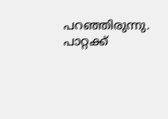പറഞ്ഞിരുന്നു. പാറ്റക്ക്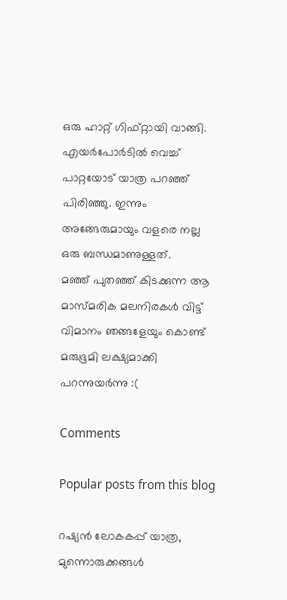ഒരു ഹാറ്റ് ഗിഫ്റ്റായി വാങ്ങി. എയര്‍പോര്‍ടില്‍ വെച്ച് പാറ്റയോട് യാത്ര പറഞ്ഞ് പിരിഞ്ഞു. ഇന്നും അങ്ങേരുമായും വളരെ നല്ല ഒരു ബന്ധമാണുള്ളത്.
മഞ്ഞ് പുതഞ്ഞ് കിടക്കുന്ന ആ മാസ്മരിക മലനിരകള്‍ വിട്ട് വിമാനം ഞങ്ങളേയും കൊണ്ട് മരുഭൂമി ലക്ഷ്യമാക്കി പറന്നുയര്‍ന്നു :(

Comments

Popular posts from this blog

റഷ്യൻ ലോകകപ്പ് യാത്ര, മുന്നൊരുക്കങ്ങൾ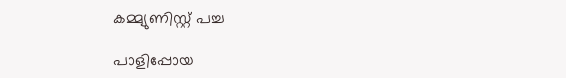കമ്മ്യുണിസ്റ്റ് പച്ച

പാളിപ്പോയ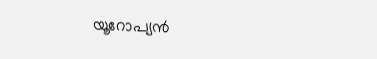യൂറോപ്യന്‍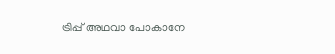ട്രിപ്പ് അഥവാ പോകാനേ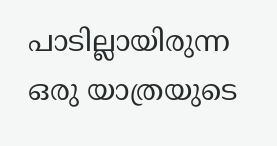പാടില്ലായിരുന്ന ഒരു യാത്രയുടെ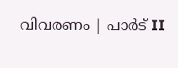വിവരണം | പാര്‍ട് II